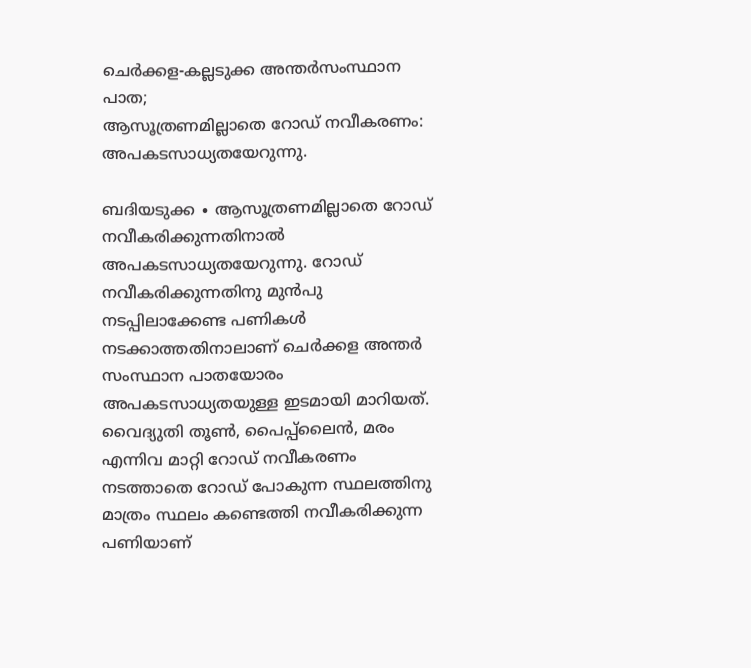ചെർക്കള-കല്ലടുക്ക അന്തർസംസ്ഥാന പാത;
ആസൂത്രണമില്ലാതെ റോഡ് നവീകരണം: അപകടസാധ്യതയേറുന്നു.

ബദിയടുക്ക ∙ ആസൂത്രണമില്ലാതെ റോഡ് നവീകരിക്കുന്നതിനാൽ അപകടസാധ്യതയേറുന്നു. റോഡ് നവീകരിക്കുന്നതിനു മുൻപു നടപ്പിലാക്കേണ്ട പണികൾ നടക്കാത്തതിനാലാണ് ചെർക്കള അന്തർ സംസ്ഥാന പാതയോരം അപകടസാധ്യതയുള്ള ഇടമായി മാറിയത്. വൈദ്യുതി തൂൺ, പൈപ്പ്ലൈൻ, മരം എന്നിവ മാറ്റി റോഡ് നവീകരണം നടത്താതെ റോഡ് പോകുന്ന സ്ഥലത്തിനു മാത്രം സ്ഥലം കണ്ടെത്തി നവീകരിക്കുന്ന പണിയാണ്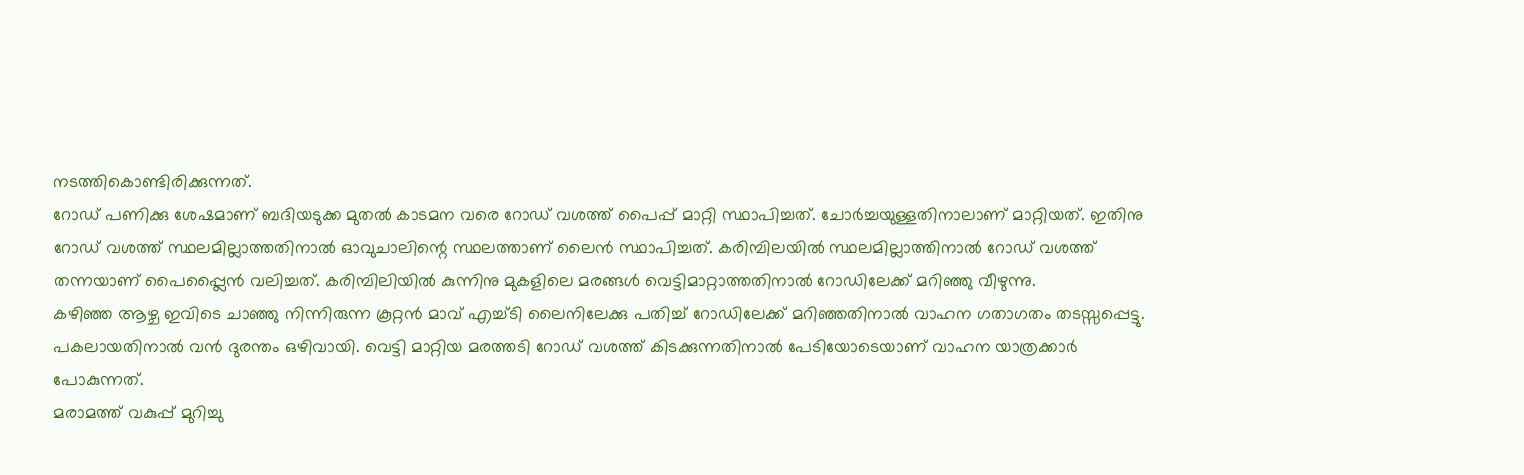നടത്തികൊണ്ടിരിക്കുന്നത്.
റോഡ് പണിക്കു ശേഷമാണ് ബദിയടുക്ക മുതൽ കാടമന വരെ റോഡ് വശത്ത് പൈപ്പ് മാറ്റി സ്ഥാപിച്ചത്. ചോർച്ചയുള്ളതിനാലാണ് മാറ്റിയത്. ഇതിനു റോഡ് വശത്ത് സ്ഥലമില്ലാത്തതിനാൽ ഓവുചാലിന്റെ സ്ഥലത്താണ് ലൈൻ സ്ഥാപിച്ചത്. കരിമ്പിലയിൽ സ്ഥലമില്ലാത്തിനാൽ റോഡ് വശത്ത് തന്നയാണ് പൈപ്പ്ലൈൻ വലിച്ചത്. കരിമ്പിലിയിൽ കുന്നിനു മുകളിലെ മരങ്ങൾ വെട്ടിമാറ്റാത്തതിനാൽ റോഡിലേക്ക് മറിഞ്ഞു വീഴുന്നു.
കഴിഞ്ഞ ആഴ്ച ഇവിടെ ചാഞ്ഞു നിന്നിരുന്ന കൂറ്റൻ മാവ് എച്ച്ടി ലൈനിലേക്കു പതിച്ച് റോഡിലേക്ക് മറിഞ്ഞതിനാൽ വാഹന ഗതാഗതം തടസ്സപ്പെട്ടു. പകലായതിനാൽ വൻ ദുരന്തം ഒഴിവായി. വെട്ടി മാറ്റിയ മരത്തടി റോഡ് വശത്ത് കിടക്കുന്നതിനാൽ പേടിയോടെയാണ് വാഹന യാത്രക്കാർ പോകുന്നത്.
മരാമത്ത് വകുപ്പ് മുറിച്ചു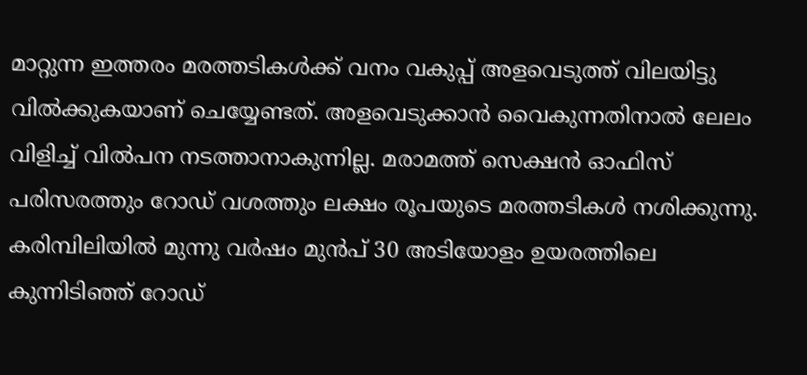മാറ്റുന്ന ഇത്തരം മരത്തടികൾക്ക് വനം വകുപ്പ് അളവെടുത്ത് വിലയിട്ടു വിൽക്കുകയാണ് ചെയ്യേണ്ടത്. അളവെടുക്കാൻ വൈകുന്നതിനാൽ ലേലം വിളിച്ച് വിൽപന നടത്താനാകുന്നില്ല. മരാമത്ത് സെക്ഷൻ ഓഫിസ് പരിസരത്തും റോഡ് വശത്തും ലക്ഷം രൂപയുടെ മരത്തടികൾ നശിക്കുന്നു.
കരിമ്പിലിയിൽ മുന്നു വർഷം മുൻപ് 30 അടിയോളം ഉയരത്തിലെ കുന്നിടിഞ്ഞ് റോഡ്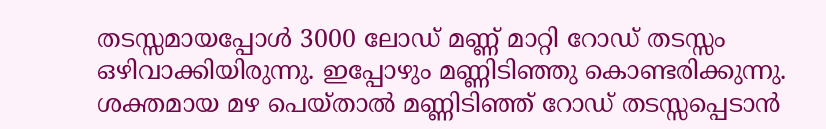തടസ്സമായപ്പോൾ 3000 ലോഡ് മണ്ണ് മാറ്റി റോഡ് തടസ്സം ഒഴിവാക്കിയിരുന്നു. ഇപ്പോഴും മണ്ണിടിഞ്ഞു കൊണ്ടരിക്കുന്നു. ശക്തമായ മഴ പെയ്താൽ മണ്ണിടിഞ്ഞ് റോഡ് തടസ്സപ്പെടാൻ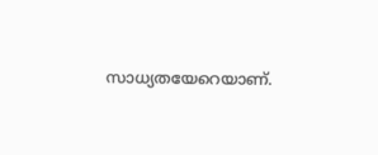സാധ്യതയേറെയാണ്.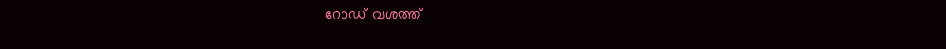റോഡ് വശത്ത്